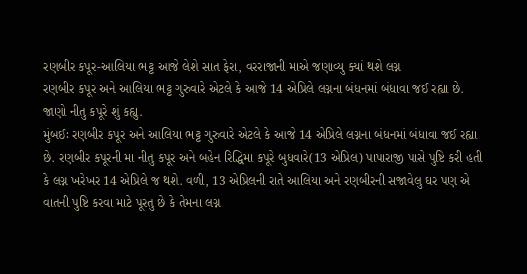રણબીર કપૂર-આલિયા ભટ્ટ આજે લેશે સાત ફેરા, વરરાજાની માએ જણાવ્યુ ક્યાં થશે લગ્ન
રણબીર કપૂર અને આલિયા ભટ્ટ ગુરુવારે એટલે કે આજે 14 એપ્રિલે લગ્નના બંધનમાં બંધાવા જઈ રહ્યા છે. જાણો નીતુ કપૂરે શું કહ્યુ.
મુંબઈઃ રણબીર કપૂર અને આલિયા ભટ્ટ ગુરુવારે એટલે કે આજે 14 એપ્રિલે લગ્નના બંધનમાં બંધાવા જઈ રહ્યા છે. રણબીર કપૂરની મા નીતુ કપૂર અને બહેન રિદ્ધિમા કપૂરે બુધવારે(13 એપ્રિલ) પાપારાજી પાસે પુષ્ટિ કરી હતી કે લગ્ન ખરેખર 14 એપ્રિલે જ થશે. વળી, 13 એપ્રિલની રાતે આલિયા અને રણબીરની સજાવેલુ ઘર પણ એ વાતની પુષ્ટિ કરવા માટે પૂરતુ છે કે તેમના લગ્ન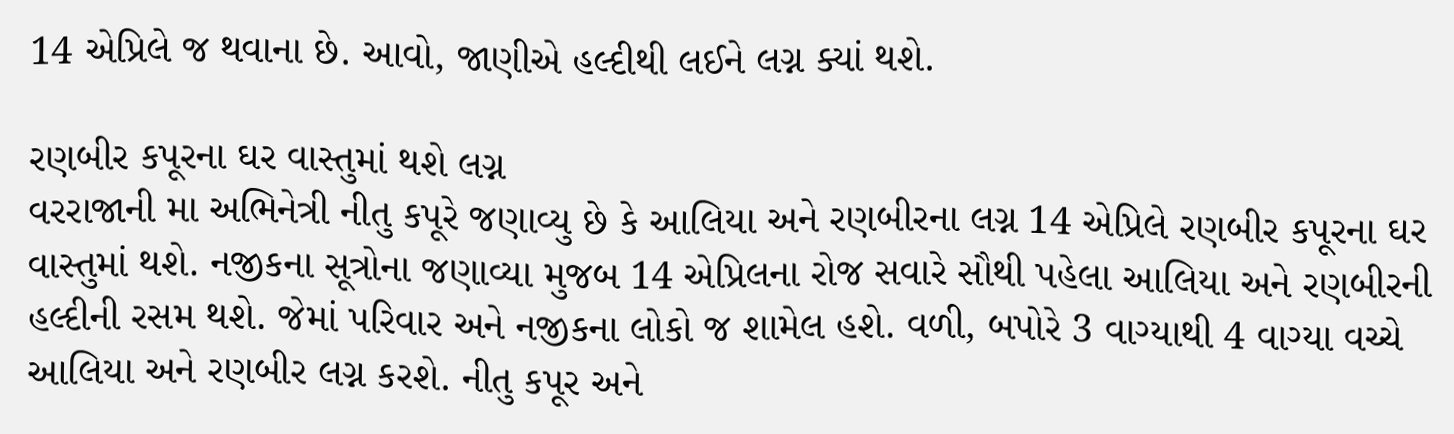14 એપ્રિલે જ થવાના છે. આવો, જાણીએ હલ્દીથી લઈને લગ્ન ક્યાં થશે.

રણબીર કપૂરના ઘર વાસ્તુમાં થશે લગ્ન
વરરાજાની મા અભિનેત્રી નીતુ કપૂરે જણાવ્યુ છે કે આલિયા અને રણબીરના લગ્ન 14 એપ્રિલે રણબીર કપૂરના ઘર વાસ્તુમાં થશે. નજીકના સૂત્રોના જણાવ્યા મુજબ 14 એપ્રિલના રોજ સવારે સૌથી પહેલા આલિયા અને રણબીરની હલ્દીની રસમ થશે. જેમાં પરિવાર અને નજીકના લોકો જ શામેલ હશે. વળી, બપોરે 3 વાગ્યાથી 4 વાગ્યા વચ્ચે આલિયા અને રણબીર લગ્ન કરશે. નીતુ કપૂર અને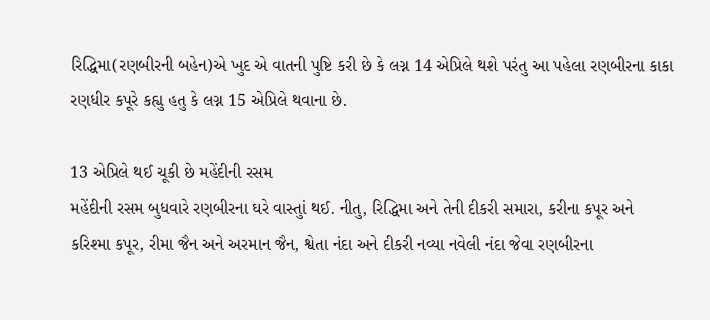રિદ્ધિમા(રણબીરની બહેન)એ ખુદ એ વાતની પુષ્ટિ કરી છે કે લગ્ન 14 એપ્રિલે થશે પરંતુ આ પહેલા રણબીરના કાકા રણધીર કપૂરે કહ્યુ હતુ કે લગ્ન 15 એપ્રિલે થવાના છે.

13 એપ્રિલે થઈ ચૂકી છે મહેંદીની રસમ
મહેંદીની રસમ બુધવારે રણબીરના ઘરે વાસ્તુાં થઈ. નીતુ, રિદ્ધિમા અને તેની દીકરી સમારા, કરીના કપૂર અને કરિશ્મા કપૂર, રીમા જૈન અને અરમાન જૈન, શ્વેતા નંદા અને દીકરી નવ્યા નવેલી નંદા જેવા રણબીરના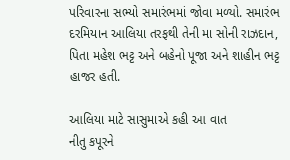પરિવારના સભ્યો સમારંભમાં જોવા મળ્યો. સમારંભ દરમિયાન આલિયા તરફથી તેની મા સોની રાઝદાન, પિતા મહેશ ભટ્ટ અને બહેનો પૂજા અને શાહીન ભટ્ટ હાજર હતી.

આલિયા માટે સાસુમાએ કહી આ વાત
નીતુ કપૂરને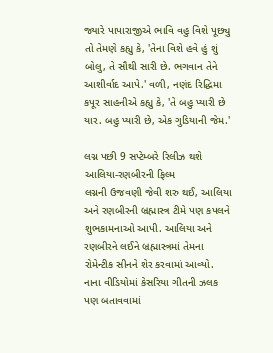જ્યારે પાપારાજીએ ભાવિ વહુ વિશે પૂછ્યુ તો તેમણે કહ્યુ કે, 'તેના વિશે હવે હું શું બોલુ, તે સૌથી સારી છે. ભગવાન તેને આશીર્વાદ આપે.' વળી, નણંદ રિદ્ધિમા કપૂર સાહનીએ કહ્યુ કે, 'તે બહુ પ્યારી છે યાર. બહુ પ્યારી છે, એક ગુડિયાની જેમ.'

લગ્ન પછી 9 સપ્ટેમ્બરે રિલીઝ થશે આલિયા-રણબીરની ફિલ્મ
લગ્નની ઉજવણી જેવી શરુ થઈ, આલિયા અને રણબીરની બ્રહ્માસ્ત્ર ટીમે પણ કપલને શુભકામનાઓ આપી. આલિયા અને રણબીરને લઈને બ્રહ્માસ્ત્રમાં તેમના રોમેન્ટીક સીનને શેર કરવામાં આવ્યો. નાના વીડિયોમાં કેસરિયા ગીતની ઝલક પણ બતાવવામાં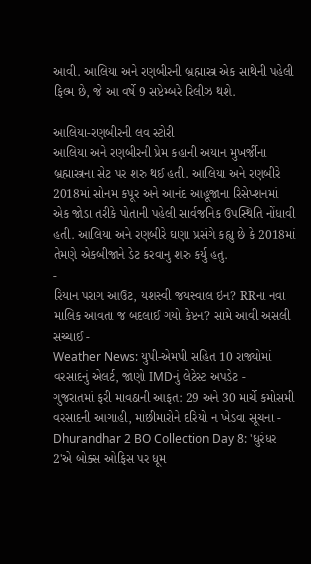આવી. આલિયા અને રણબીરની બ્રહ્માસ્ત્ર એક સાથેની પહેલી ફિલ્મ છે, જે આ વર્ષે 9 સપ્ટેમ્બરે રિલીઝ થશે.

આલિયા-રણબીરની લવ સ્ટોરી
આલિયા અને રણબીરની પ્રેમ કહાની અયાન મુખર્જીના બ્રહ્માસ્ત્રના સેટ પર શરુ થઈ હતી. આલિયા અને રણબીરે 2018માં સોનમ કપૂર અને આનંદ આહૂજાના રિસેપ્શનમાં એક જોડા તરીકે પોતાની પહેલી સાર્વજનિક ઉપસ્થિતિ નોંધાવી હતી. આલિયા અને રણબીરે ઘણા પ્રસંગે કહ્યુ છે કે 2018માં તેમણે એકબીજાને ડેટ કરવાનુ શરુ કર્યુ હતુ.
-
રિયાન પરાગ આઉટ, યશસ્વી જયસ્વાલ ઇન? RRના નવા માલિક આવતા જ બદલાઈ ગયો કેપ્ટન? સામે આવી અસલી સચ્ચાઈ -
Weather News: યુપી-એમપી સહિત 10 રાજ્યોમાં વરસાદનું એલર્ટ, જાણો IMDનું લેટેસ્ટ અપડેટ -
ગુજરાતમાં ફરી માવઠાની આફત: 29 અને 30 માર્ચે કમોસમી વરસાદની આગાહી, માછીમારોને દરિયો ન ખેડવા સૂચના -
Dhurandhar 2 BO Collection Day 8: 'ધુરંધર 2'એ બોક્સ ઓફિસ પર ધૂમ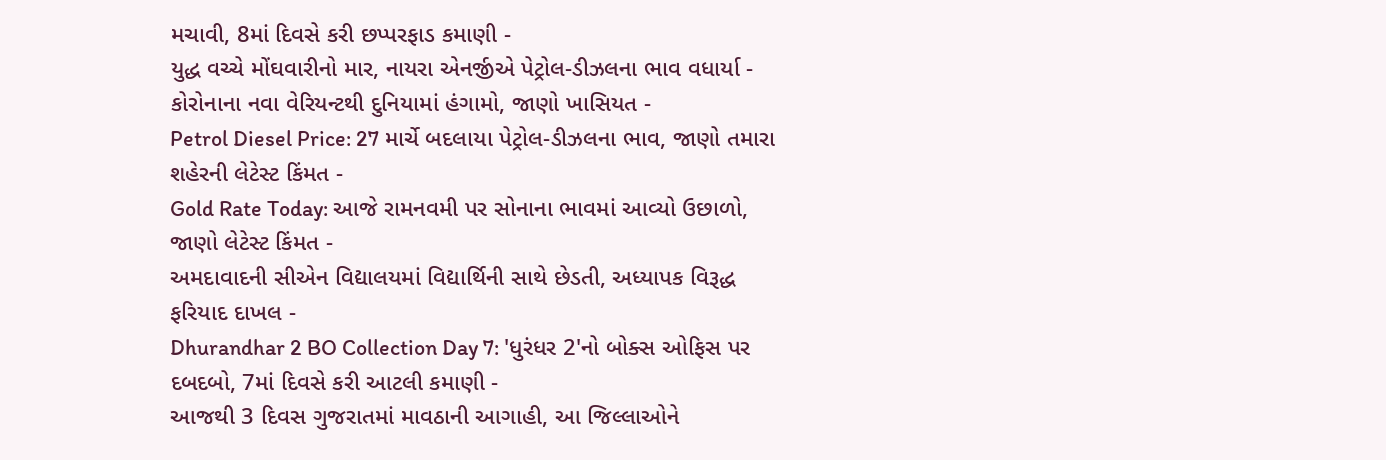મચાવી, 8માં દિવસે કરી છપ્પરફાડ કમાણી -
યુદ્ધ વચ્ચે મોંઘવારીનો માર, નાયરા એનર્જીએ પેટ્રોલ-ડીઝલના ભાવ વધાર્યા -
કોરોનાના નવા વેરિયન્ટથી દુનિયામાં હંગામો, જાણો ખાસિયત -
Petrol Diesel Price: 27 માર્ચે બદલાયા પેટ્રોલ-ડીઝલના ભાવ, જાણો તમારા શહેરની લેટેસ્ટ કિંમત -
Gold Rate Today: આજે રામનવમી પર સોનાના ભાવમાં આવ્યો ઉછાળો, જાણો લેટેસ્ટ કિંમત -
અમદાવાદની સીએન વિદ્યાલયમાં વિદ્યાર્થિની સાથે છેડતી, અધ્યાપક વિરૂદ્ધ ફરિયાદ દાખલ -
Dhurandhar 2 BO Collection Day 7: 'ધુરંધર 2'નો બોક્સ ઓફિસ પર દબદબો, 7માં દિવસે કરી આટલી કમાણી -
આજથી 3 દિવસ ગુજરાતમાં માવઠાની આગાહી, આ જિલ્લાઓને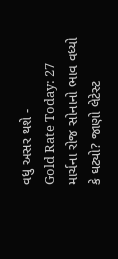વધુ અસર થશે -
Gold Rate Today: 27 માર્ચના રોજ સોનાનો ભાવ વધ્યો કે ઘટ્યો? જાણો લેટેસ્ટ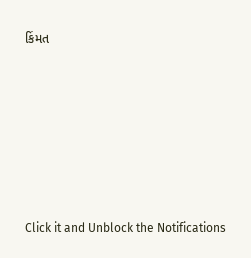કિંમત








Click it and Unblock the Notifications